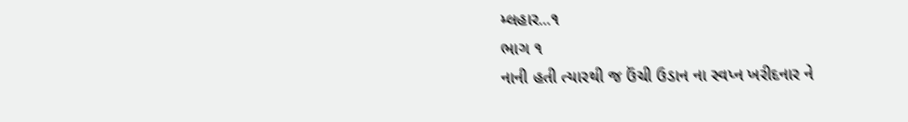મ્લહાર...૧
ભાગ ૧
નાની હતી ત્યારથી જ ઉંચી ઉડાન ના સ્વપ્ન ખરીદનાર ને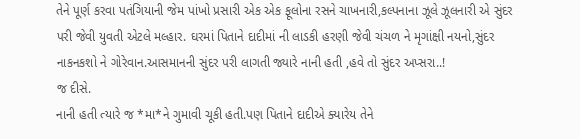તેને પૂર્ણ કરવા પતંગિયાની જેમ પાંખો પ્રસારી એક એક ફૂલોના રસને ચાખનારી,કલ્પનાના ઝૂલે ઝૂલનારી એ સુંદર પરી જેવી યુવતી એટલે મલ્હાર. ઘરમાં પિતાને દાદીમાં ની લાડકી હરણી જેવી ચંચળ ને મૃગાંક્ષી નયનો,સુંદર નાકનકશો ને ગોરેવાન.આસમાનની સુંદર પરી લાગતી જ્યારે નાની હતી ,હવે તો સુંદર અપ્સરા..!
જ દીસે.
નાની હતી ત્યારે જ *મા*ને ગુમાવી ચૂકી હતી.પણ પિતાને દાદીએ ક્યારેય તેને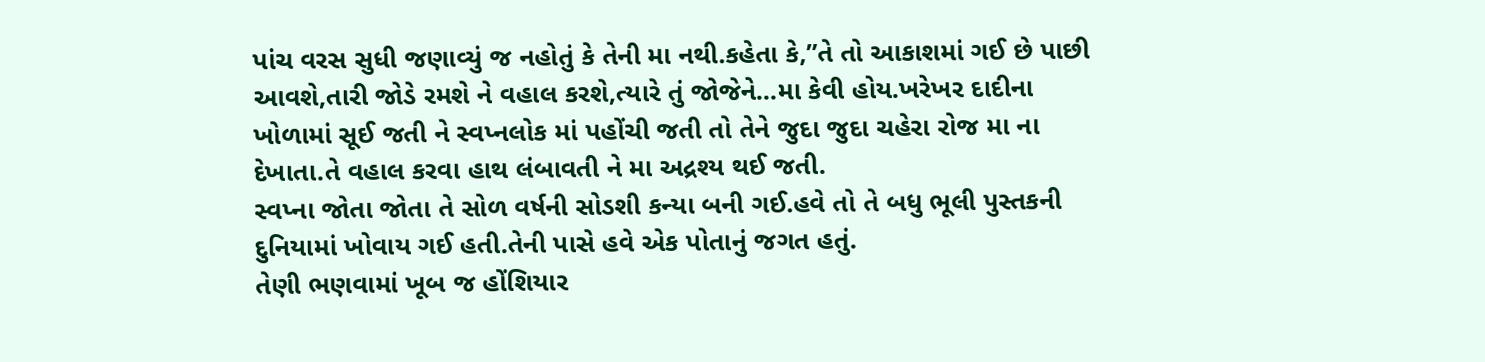પાંચ વરસ સુધી જણાવ્યું જ નહોતું કે તેની મા નથી.કહેતા કે,”તે તો આકાશમાં ગઈ છે પાછી આવશે,તારી જોડે રમશે ને વહાલ કરશે,ત્યારે તું જોજેને...મા કેવી હોય.ખરેખર દાદીના ખોળામાં સૂઈ જતી ને સ્વપ્નલોક માં પહોંચી જતી તો તેને જુદા જુદા ચહેરા રોજ મા ના દેખાતા.તે વહાલ કરવા હાથ લંબાવતી ને મા અદ્રશ્ય થઈ જતી.
સ્વપ્ના જોતા જોતા તે સોળ વર્ષની સોડશી કન્યા બની ગઈ.હવે તો તે બધુ ભૂલી પુસ્તકની દુનિયામાં ખોવાય ગઈ હતી.તેની પાસે હવે એક પોતાનું જગત હતું.
તેણી ભણવામાં ખૂબ જ હોંશિયાર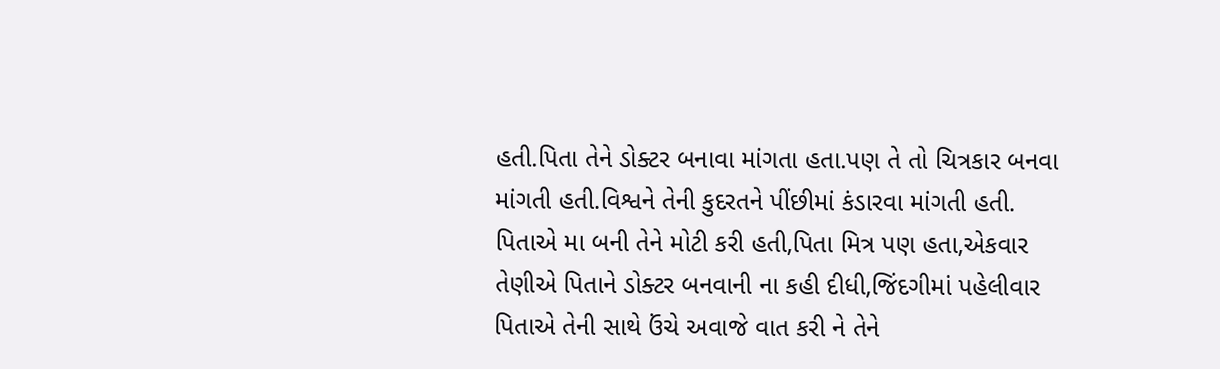હતી.પિતા તેને ડોક્ટર બનાવા માંગતા હતા.પણ તે તો ચિત્રકાર બનવા માંગતી હતી.વિશ્વને તેની કુદરતને પીંછીમાં કંડારવા માંગતી હતી.
પિતાએ મા બની તેને મોટી કરી હતી,પિતા મિત્ર પણ હતા,એકવાર તેણીએ પિતાને ડોક્ટર બનવાની ના કહી દીધી,જિંદગીમાં પહેલીવાર પિતાએ તેની સાથે ઉંચે અવાજે વાત કરી ને તેને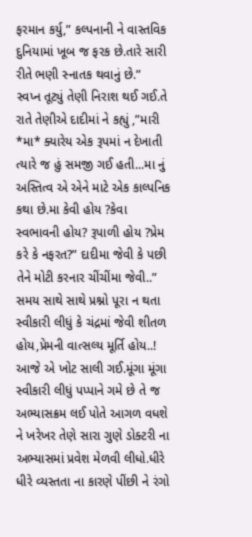ફરમાન કર્યુ,” કલ્પનાની ને વાસ્તવિક દુનિયામાં ખૂબ જ ફરક છે.તારે સારી રીતે ભણી સ્નાતક થવાનું છે.”
સ્વપ્ન તૂટ્યું તેણી નિરાશ થઈ ગઈ.તે રાતે તેણીએ દાદીમાં ને કહ્યું ,”મારી *મા* ક્યારેય એક રૂપમાં ન દેખાતી ત્યારે જ હું સમજી ગઈ હતી...મા નું અસ્તિત્વ એ એને માટે એક કાલ્પનિક કથા છે.મા કેવી હોય ?કેવા સ્વભાવની હોય? રૂપાળી હોય ?પ્રેમ કરે કે નફરત?” દાદીમા જેવી કે પછી તેને મોટી કરનાર ચીંચીંમા જેવી..”
સમય સાથે સાથે પ્રશ્નો પૂરા ન થતા સ્વીકારી લીધું કે ચંદ્રમાં જેવી શીતળ હોય,પ્રેમની વાત્સલ્ય મૂર્તિ હોય..!
આજે એ ખોટ સાલી ગઈ.મૂંગા મૂંગા સ્વીકારી લીધું પપ્પાને ગમે છે તે જ અભ્યાસક્રમ લઈ પોતે આગળ વધશે ને ખરેખર તેણે સારા ગુણે ડોક્ટરી ના અભ્યાસમાં પ્રવેશ મેળવી લીધો.ધીરે ધીરે વ્યસ્તતા ના કારણે પીંછી ને રંગો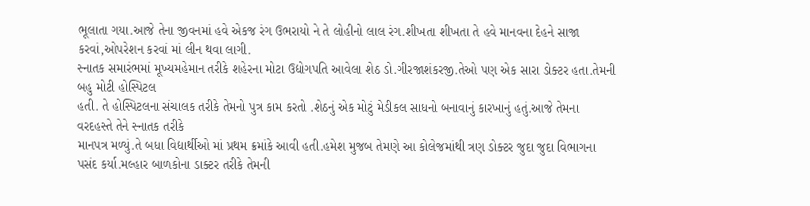ભૂલાતા ગયા.આજે તેના જીવનમાં હવે એકજ રંગ ઉભરાયો ને તે લોહીનો લાલ રંગ.શીખતા શીખતા તે હવે માનવના દેહને સાજા કરવાં,ઓપરેશન કરવાં માં લીન થવા લાગી.
સ્નાતક સમારંભમાં મૂખ્યમહેમાન તરીકે શહેરના મોટા ઉદ્યોગપતિ આવેલા શેઠ ડો.ગીરજાશંકરજી.તેઓ પણ એક સારા ડોક્ટર હતા.તેમની બહુ મોટી હોસ્પિટલ
હતી. તે હોસ્પિટલના સંચાલક તરીકે તેમનો પુત્ર કામ કરતો .શેઠનું એક મોટું મેડીકલ સાધનો બનાવાનું કારખાનું હતું.આજે તેમના વરદહસ્તે તેને સ્નાતક તરીકે
માનપત્ર મળ્યું.તે બધા વિદ્યાર્થીઓ માં પ્રથમ ક્રમાંકે આવી હતી.હમેશ મુજબ તેમણે આ કોલેજમાંથી ત્રણ ડોક્ટર જુદા જુદા વિભાગના પસંદ કર્યા.મલ્હાર બાળકોના ડાક્ટર તરીકે તેમની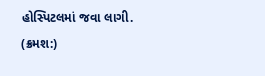હોસ્પિટલમાં જવા લાગી.
(ક્રમશ:)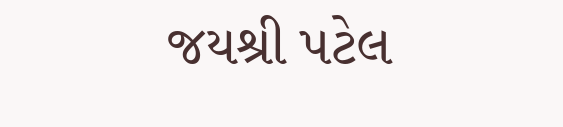જયશ્રી પટેલ